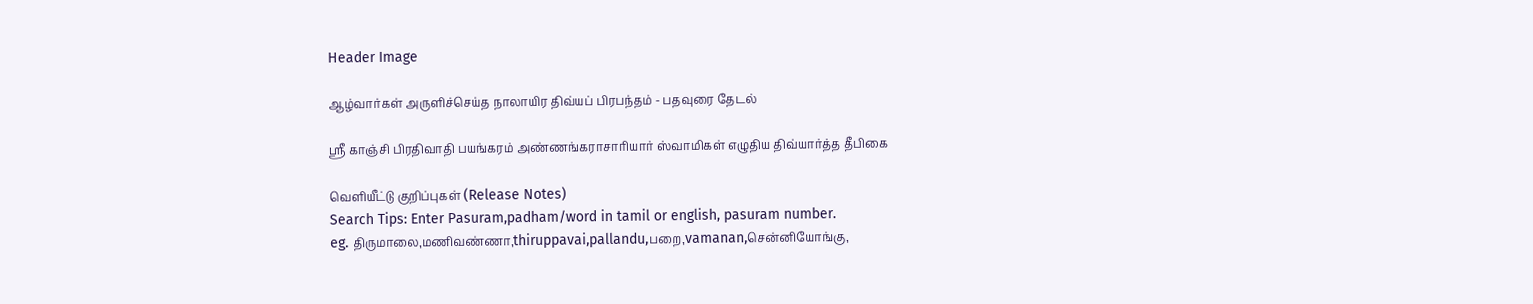Header Image

ஆழ்வார்கள் அருளிச்செய்த நாலாயிர திவ்யப் பிரபந்தம் - பதவுரை தேடல்

ஸ்ரீ காஞ்சி பிரதிவாதி பயங்கரம் அண்ணங்கராசாரியார் ஸ்வாமிகள் எழுதிய திவ்யார்த்த தீபிகை

வெளியீட்டு குறிப்புகள் (Release Notes)
Search Tips: Enter Pasuram,padham/word in tamil or english, pasuram number.
eg. திருமாலை,மணிவண்ணா,thiruppavai,pallandu,பறை,vamanan,சென்னியோங்கு,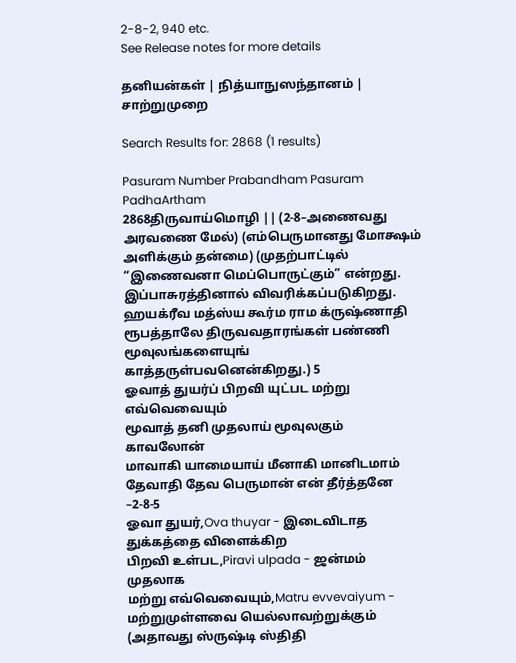2-8-2, 940 etc.
See Release notes for more details

தனியன்கள் | நித்யாநுஸந்தானம் | சாற்றுமுறை

Search Results for: 2868 (1 results)

Pasuram Number Prabandham Pasuram PadhaArtham
2868திருவாய்மொழி || (2-8–அணைவது அரவணை மேல்) (எம்பெருமானது மோக்ஷம் அளிக்கும் தன்மை) (முதற்பாட்டில் “இணைவனா மெப்பொருட்கும்” என்றது. இப்பாசுரத்தினால் விவரிக்கப்படுகிறது. ஹயக்ரீவ மத்ஸ்ய கூர்ம ராம க்ருஷ்ணாதி ரூபத்தாலே திருவவதாரங்கள் பண்ணி மூவுலங்களையுங் காத்தருள்பவனென்கிறது.) 5
ஓவாத் துயர்ப் பிறவி யுட்பட மற்று எவ்வெவையும்
மூவாத் தனி முதலாய் மூவுலகும் காவலோன்
மாவாகி யாமையாய் மீனாகி மானிடமாம்
தேவாதி தேவ பெருமான் என் தீர்த்தனே –2-8-5
ஓவா துயர்,Ova thuyar - இடைவிடாத துக்கத்தை விளைக்கிற
பிறவி உள்பட,Piravi ulpada - ஜன்மம் முதலாக
மற்று எவ்வெவையும்,Matru evvevaiyum - மற்றுமுள்ளவை யெல்லாவற்றுக்கும் (அதாவது ஸ்ருஷ்டி ஸ்திதி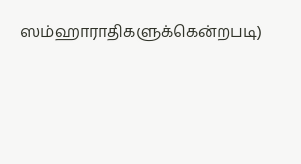ஸம்ஹாராதிகளுக்கென்றபடி)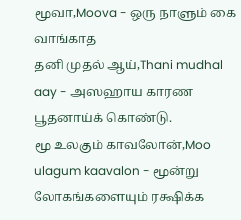மூவா,Moova - ஒரு நாளும் கை வாங்காத
தனி முதல் ஆய்,Thani mudhal aay - அஸஹாய காரண பூதனாய்க் கொண்டு.
மூ உலகும் காவலோன்,Moo ulagum kaavalon - மூன்று லோகங்களையும் ரக்ஷிக்க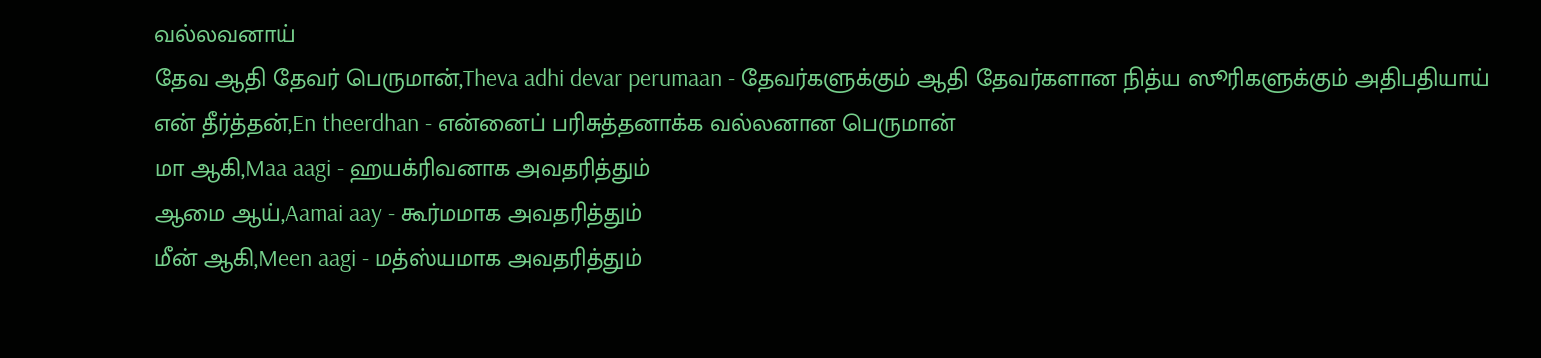வல்லவனாய்
தேவ ஆதி தேவர் பெருமான்,Theva adhi devar perumaan - தேவர்களுக்கும் ஆதி தேவர்களான நித்ய ஸூரிகளுக்கும் அதிபதியாய்
என் தீர்த்தன்,En theerdhan - என்னைப் பரிசுத்தனாக்க வல்லனான பெருமான்
மா ஆகி,Maa aagi - ஹயக்ரிவனாக அவதரித்தும்
ஆமை ஆய்,Aamai aay - கூர்மமாக அவதரித்தும்
மீன் ஆகி,Meen aagi - மத்ஸ்யமாக அவதரித்தும்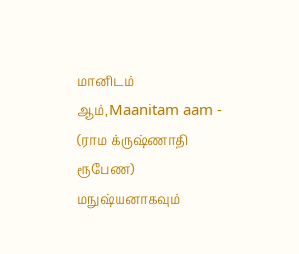மானிடம் ஆம்,Maanitam aam - (ராம க்ருஷ்ணாதி ரூபேண) மநுஷ்யனாகவும்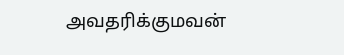அவதரிக்குமவன்